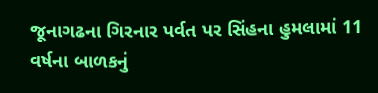જૂનાગઢના ગિરનાર પર્વત પર સિંહના હુમલામાં 11 વર્ષના બાળકનું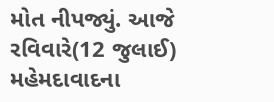મોત નીપજ્યું. આજે રવિવારે(12 જુલાઈ) મહેમદાવાદના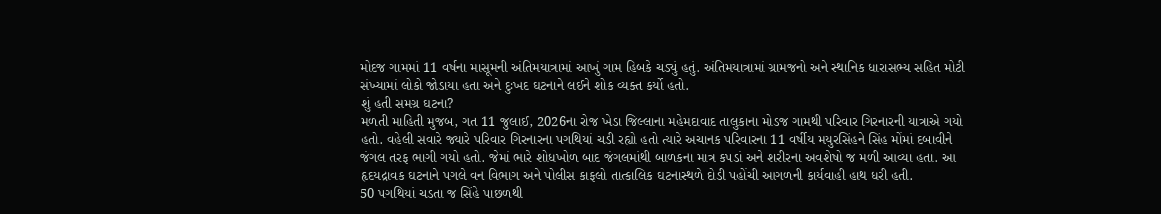મોદજ ગામમાં 11 વર્ષના માસૂમની અંતિમયાત્રામાં આખું ગામ હિબકે ચડ્યું હતું. અંતિમયાત્રામાં ગ્રામજનો અને સ્થાનિક ધારાસભ્ય સહિત મોટી સંખ્યામાં લોકો જોડાયા હતા અને દુઃખદ ઘટનાને લઈને શોક વ્યક્ત કર્યો હતો.
શું હતી સમગ્ર ઘટના?
મળતી માહિતી મુજબ, ગત 11 જુલાઈ, 2026ના રોજ ખેડા જિલ્લાના મહેમદાવાદ તાલુકાના મોડજ ગામથી પરિવાર ગિરનારની યાત્રાએ ગયો હતો. વહેલી સવારે જ્યારે પરિવાર ગિરનારના પગથિયાં ચડી રહ્યો હતો ત્યારે અચાનક પરિવારના 11 વર્ષીય મયુરસિંહને સિંહ મોંમાં દબાવીને જંગલ તરફ ભાગી ગયો હતો. જેમાં ભારે શોધખોળ બાદ જંગલમાંથી બાળકના માત્ર કપડાં અને શરીરના અવશેષો જ મળી આવ્યા હતા. આ હૃદયદ્રાવક ઘટનાને પગલે વન વિભાગ અને પોલીસ કાફલો તાત્કાલિક ઘટનાસ્થળે દોડી પહોંચી આગળની કાર્યવાહી હાથ ધરી હતી.
50 પગથિયાં ચડતા જ સિંહે પાછળથી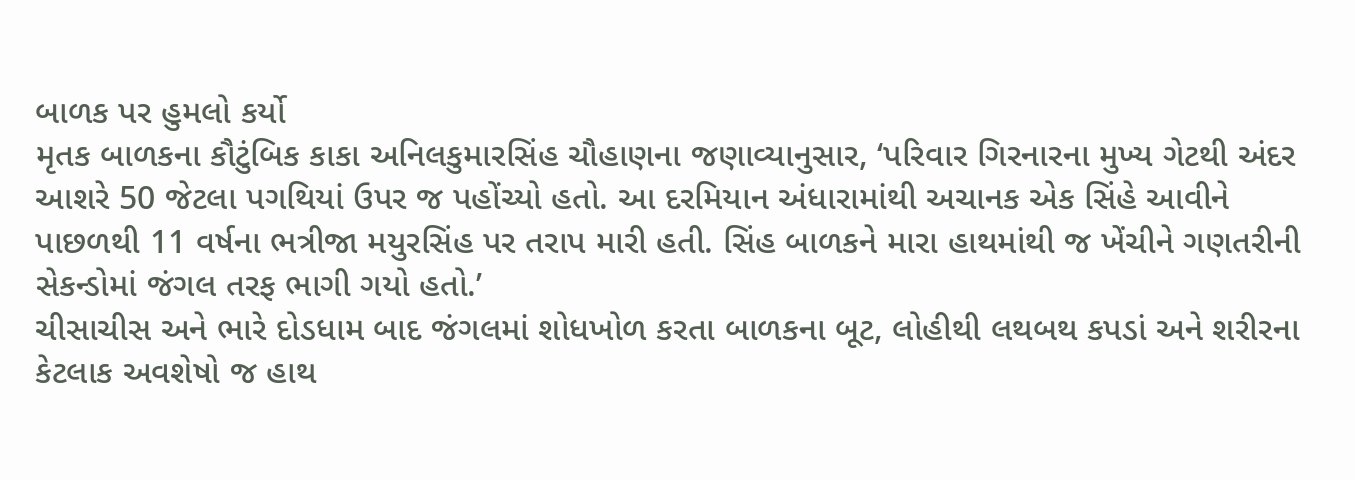બાળક પર હુમલો કર્યો
મૃતક બાળકના કૌટુંબિક કાકા અનિલકુમારસિંહ ચૌહાણના જણાવ્યાનુસાર, ‘પરિવાર ગિરનારના મુખ્ય ગેટથી અંદર આશરે 50 જેટલા પગથિયાં ઉપર જ પહોંચ્યો હતો. આ દરમિયાન અંધારામાંથી અચાનક એક સિંહે આવીને પાછળથી 11 વર્ષના ભત્રીજા મયુરસિંહ પર તરાપ મારી હતી. સિંહ બાળકને મારા હાથમાંથી જ ખેંચીને ગણતરીની સેકન્ડોમાં જંગલ તરફ ભાગી ગયો હતો.’
ચીસાચીસ અને ભારે દોડધામ બાદ જંગલમાં શોધખોળ કરતા બાળકના બૂટ, લોહીથી લથબથ કપડાં અને શરીરના કેટલાક અવશેષો જ હાથ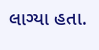લાગ્યા હતા.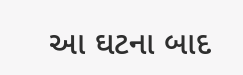આ ઘટના બાદ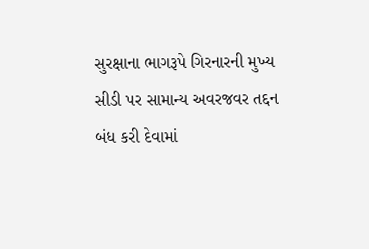સુરક્ષાના ભાગરૂપે ગિરનારની મુખ્ય સીડી પર સામાન્ય અવરજવર તદ્દન બંધ કરી દેવામાં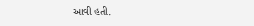આવી હતી.